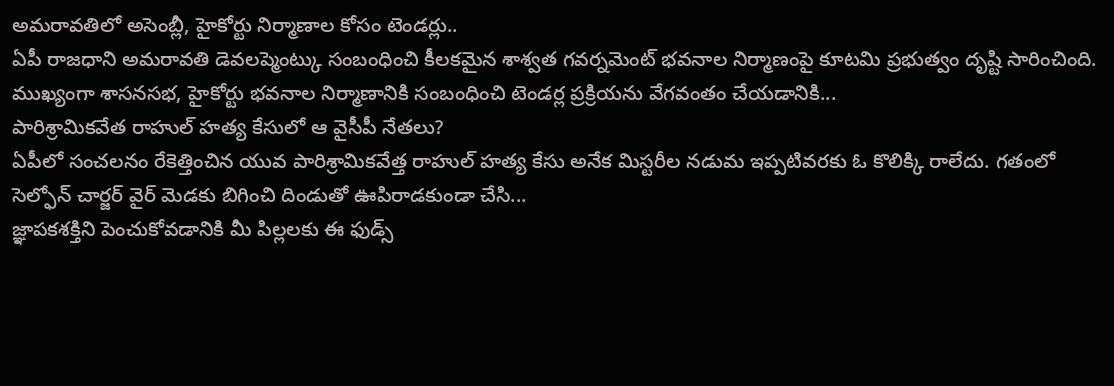అమరావతిలో అసెంబ్లీ, హైకోర్టు నిర్మాణాల కోసం టెండర్లు..
ఏపీ రాజధాని అమరావతి డెవలప్మెంట్కు సంబంధించి కీలకమైన శాశ్వత గవర్నమెంట్ భవనాల నిర్మాణంపై కూటమి ప్రభుత్వం దృష్టి సారించింది. ముఖ్యంగా శాసనసభ, హైకోర్టు భవనాల నిర్మాణానికి సంబంధించి టెండర్ల ప్రక్రియను వేగవంతం చేయడానికి...
పారిశ్రామికవేత రాహుల్ హత్య కేసులో ఆ వైసీపీ నేతలు?
ఏపీలో సంచలనం రేకెత్తించిన యువ పారిశ్రామికవేత్త రాహుల్ హత్య కేసు అనేక మిస్టరీల నడుమ ఇప్పటివరకు ఓ కొలిక్కి రాలేదు. గతంలో సెల్ఫోన్ చార్జర్ వైర్ మెడకు బిగించి దిండుతో ఊపిరాడకుండా చేసి...
జ్ఞాపకశక్తిని పెంచుకోవడానికి మీ పిల్లలకు ఈ ఫుడ్స్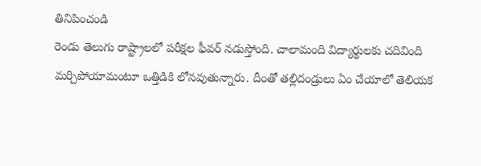తినిపించండి
రెండు తెలుగు రాష్ట్రాలలో పరీక్షల ఫీవర్ నడుస్తోంది. చాలామంది విద్యార్థులకు చదివింది మర్చిపోయామంటూ ఒత్తిడికి లోనవుతున్నారు. దీంతో తల్లిదండ్రులు ఏం చేయాలో తెలియక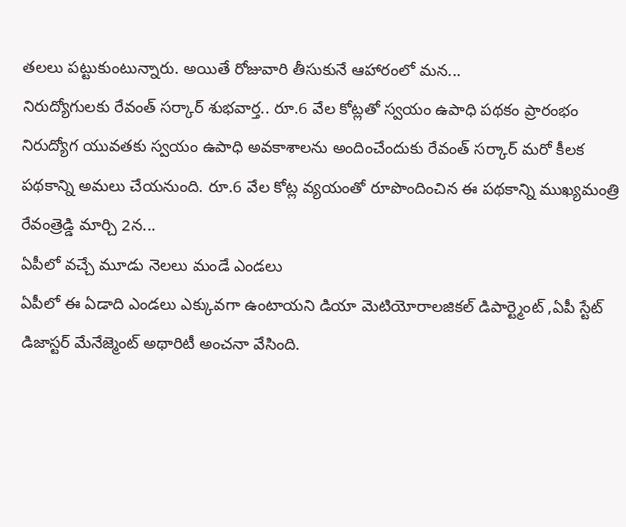తలలు పట్టుకుంటున్నారు. అయితే రోజువారి తీసుకునే ఆహారంలో మన...
నిరుద్యోగులకు రేవంత్ సర్కార్ శుభవార్త.. రూ.6 వేల కోట్లతో స్వయం ఉపాధి పథకం ప్రారంభం
నిరుద్యోగ యువతకు స్వయం ఉపాధి అవకాశాలను అందించేందుకు రేవంత్ సర్కార్ మరో కీలక పథకాన్ని అమలు చేయనుంది. రూ.6 వేల కోట్ల వ్యయంతో రూపొందించిన ఈ పథకాన్ని ముఖ్యమంత్రి రేవంత్రెడ్డి మార్చి 2న...
ఏపీలో వచ్చే మూడు నెలలు మండే ఎండలు
ఏపీలో ఈ ఏడాది ఎండలు ఎక్కువగా ఉంటాయని డియా మెటియోరాలజికల్ డిపార్ట్మెంట్ ,ఏపీ స్టేట్ డిజాస్టర్ మేనేజ్మెంట్ అథారిటీ అంచనా వేసింది.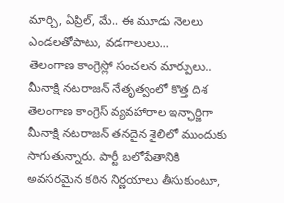మార్చి, ఏప్రిల్, మే.. ఈ మూడు నెలలు ఎండలతోపాటు, వడగాలులు...
తెలంగాణ కాంగ్రెస్లో సంచలన మార్పులు.. మీనాక్షి నటరాజన్ నేతృత్వంలో కొత్త దిశ
తెలంగాణ కాంగ్రెస్ వ్యవహారాల ఇన్ఛార్జిగా మీనాక్షి నటరాజన్ తనదైన శైలిలో ముందుకు సాగుతున్నారు. పార్టీ బలోపేతానికి అవసరమైన కఠిన నిర్ణయాలు తీసుకుంటూ,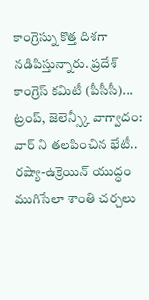కాంగ్రెస్ను కొత్త దిశగా నడిపిస్తున్నారు. ప్రదేశ్ కాంగ్రెస్ కమిటీ (పీసీసీ)...
ట్రంప్, జెలెన్స్కీ వాగ్వాదం: వార్ ని తలపించిన భేటీ..
రష్యా-ఉక్రెయిన్ యుద్ధం ముగిసేలా శాంతి చర్చలు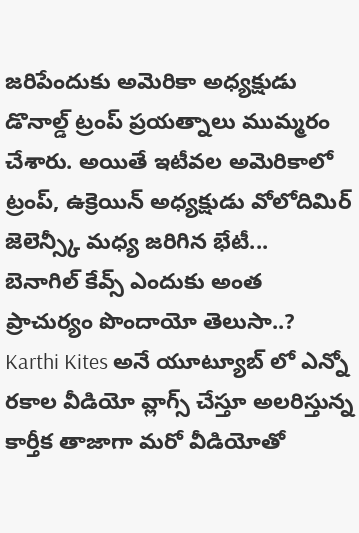జరిపేందుకు అమెరికా అధ్యక్షుడు డొనాల్డ్ ట్రంప్ ప్రయత్నాలు ముమ్మరం చేశారు. అయితే ఇటీవల అమెరికాలో ట్రంప్, ఉక్రెయిన్ అధ్యక్షుడు వోలోదిమిర్ జెలెన్స్కీ మధ్య జరిగిన భేటీ...
బెనాగిల్ కేవ్స్ ఎందుకు అంత ప్రాచుర్యం పొందాయో తెలుసా..?
Karthi Kites అనే యూట్యూబ్ లో ఎన్నో రకాల వీడియో వ్లాగ్స్ చేస్తూ అలరిస్తున్న కార్తీక తాజాగా మరో వీడియోతో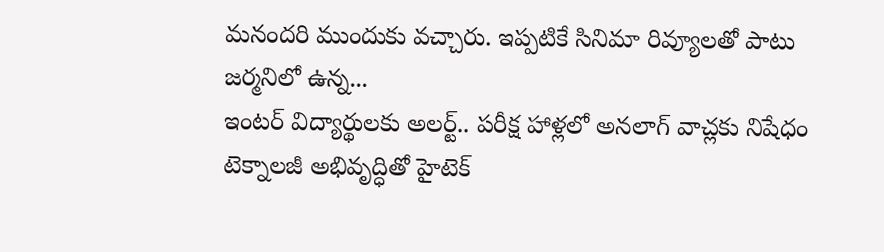మనందరి ముందుకు వచ్చారు. ఇప్పటికే సినిమా రివ్యూలతో పాటు జర్మనిలో ఉన్న...
ఇంటర్ విద్యార్థులకు అలర్ట్.. పరీక్ష హాళ్లలో అనలాగ్ వాచ్లకు నిషేధం
టెక్నాలజీ అభివృద్ధితో హైటెక్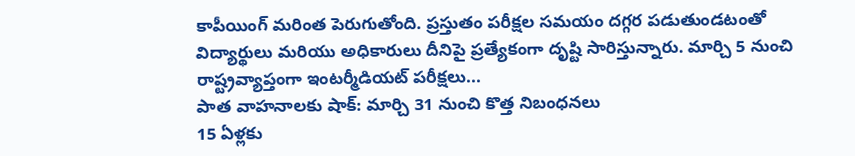కాపీయింగ్ మరింత పెరుగుతోంది. ప్రస్తుతం పరీక్షల సమయం దగ్గర పడుతుండటంతో విద్యార్థులు మరియు అధికారులు దీనిపై ప్రత్యేకంగా దృష్టి సారిస్తున్నారు. మార్చి 5 నుంచి రాష్ట్రవ్యాప్తంగా ఇంటర్మీడియట్ పరీక్షలు...
పాత వాహనాలకు షాక్: మార్చి 31 నుంచి కొత్త నిబంధనలు
15 ఏళ్లకు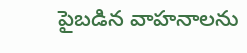పైబడిన వాహనాలను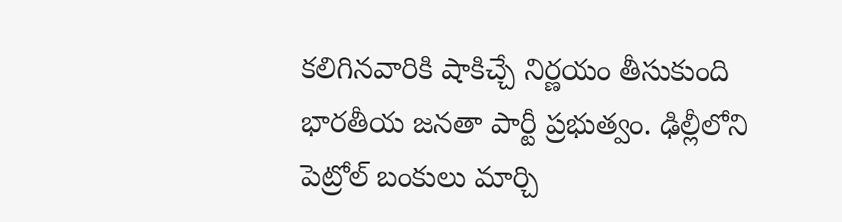కలిగినవారికి షాకిచ్చే నిర్ణయం తీసుకుంది భారతీయ జనతా పార్టీ ప్రభుత్వం. ఢిల్లీలోని పెట్రోల్ బంకులు మార్చి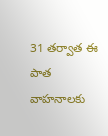31 తర్వాత ఈ పాత వాహనాలకు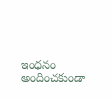ఇంధనం అందించకుండా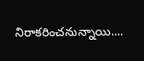నిరాకరించనున్నాయి....